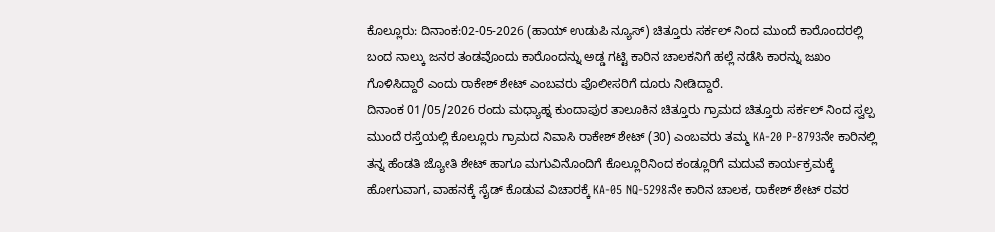ಕೊಲ್ಲೂರು: ದಿನಾಂಕ:02-05-2026 (ಹಾಯ್ ಉಡುಪಿ ನ್ಯೂಸ್) ಚಿತ್ತೂರು ಸರ್ಕಲ್ ನಿಂದ ಮುಂದೆ ಕಾರೊಂದರಲ್ಲಿ ಬಂದ ನಾಲ್ಕು ಜನರ ತಂಡವೊಂದು ಕಾರೊಂದನ್ನು ಅಡ್ಡ ಗಟ್ಟಿ ಕಾರಿನ ಚಾಲಕನಿಗೆ ಹಲ್ಲೆ ನಡೆಸಿ ಕಾರನ್ನು ಜಖಂ ಗೊಳಿಸಿದ್ದಾರೆ ಎಂದು ರಾಕೇಶ್ ಶೇಟ್ ಎಂಬವರು ಪೊಲೀಸರಿಗೆ ದೂರು ನೀಡಿದ್ದಾರೆ.
ದಿನಾಂಕ 01/05/2026 ರಂದು ಮಧ್ಯಾಹ್ನ ಕುಂದಾಪುರ ತಾಲೂಕಿನ ಚಿತ್ತೂರು ಗ್ರಾಮದ ಚಿತ್ತೂರು ಸರ್ಕಲ್ ನಿಂದ ಸ್ವಲ್ಪ ಮುಂದೆ ರಸ್ತೆಯಲ್ಲಿ ಕೊಲ್ಲೂರು ಗ್ರಾಮದ ನಿವಾಸಿ ರಾಕೇಶ್ ಶೇಟ್ (30) ಎಂಬವರು ತಮ್ಮ KA-20 P-8793ನೇ ಕಾರಿನಲ್ಲಿ ತನ್ನ ಹೆಂಡತಿ ಜ್ಯೋತಿ ಶೇಟ್ ಹಾಗೂ ಮಗುವಿನೊಂದಿಗೆ ಕೊಲ್ಲೂರಿನಿಂದ ಕಂಡ್ಲೂರಿಗೆ ಮದುವೆ ಕಾರ್ಯಕ್ರಮಕ್ಕೆ ಹೋಗುವಾಗ, ವಾಹನಕ್ಕೆ ಸೈಡ್ ಕೊಡುವ ವಿಚಾರಕ್ಕೆ KA-05 NQ-5298ನೇ ಕಾರಿನ ಚಾಲಕ, ರಾಕೇಶ್ ಶೇಟ್ ರವರ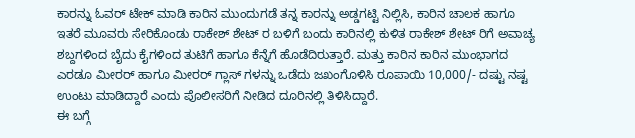ಕಾರನ್ನು ಓವರ್ ಟೇಕ್ ಮಾಡಿ ಕಾರಿನ ಮುಂದುಗಡೆ ತನ್ನ ಕಾರನ್ನು ಅಡ್ಡಗಟ್ಟಿ ನಿಲ್ಲಿಸಿ, ಕಾರಿನ ಚಾಲಕ ಹಾಗೂ ಇತರೆ ಮೂವರು ಸೇರಿಕೊಂಡು ರಾಕೇಶ್ ಶೇಟ್ ರ ಬಳಿಗೆ ಬಂದು ಕಾರಿನಲ್ಲಿ ಕುಳಿತ ರಾಕೇಶ್ ಶೇಟ್ ರಿಗೆ ಅವಾಚ್ಯ ಶಬ್ದಗಳಿಂದ ಬೈದು ಕೈಗಳಿಂದ ತುಟಿಗೆ ಹಾಗೂ ಕೆನ್ನೆಗೆ ಹೊಡೆದಿರುತ್ತಾರೆ. ಮತ್ತು ಕಾರಿನ ಕಾರಿನ ಮುಂಭಾಗದ ಎರಡೂ ಮೀರರ್ ಹಾಗೂ ಮೀರರ್ ಗ್ಲಾಸ್ ಗಳನ್ನು ಒಡೆದು ಜಖಂಗೊಳಿಸಿ ರೂಪಾಯಿ 10,000/- ದಷ್ಟು ನಷ್ಟ ಉಂಟು ಮಾಡಿದ್ದಾರೆ ಎಂದು ಪೊಲೀಸರಿಗೆ ನೀಡಿದ ದೂರಿನಲ್ಲಿ ತಿಳಿಸಿದ್ದಾರೆ.
ಈ ಬಗ್ಗೆ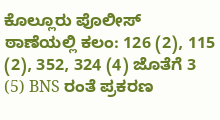ಕೊಲ್ಲೂರು ಪೊಲೀಸ್ ಠಾಣೆಯಲ್ಲಿ ಕಲಂ: 126 (2), 115 (2), 352, 324 (4) ಜೊತೆಗೆ 3 (5) BNS ರಂತೆ ಪ್ರಕರಣ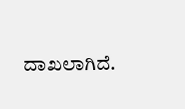ದಾಖಲಾಗಿದೆ.